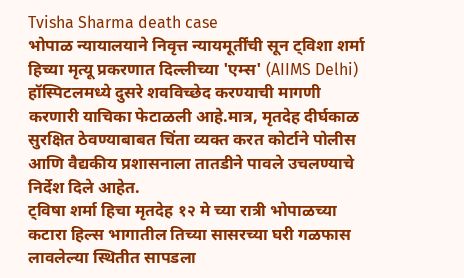Tvisha Sharma death case
भोपाळ न्यायालयाने निवृत्त न्यायमूर्तींची सून ट्विशा शर्मा हिच्या मृत्यू प्रकरणात दिल्लीच्या 'एम्स' (AIIMS Delhi) हॉस्पिटलमध्ये दुसरे शवविच्छेद करण्याची मागणी करणारी याचिका फेटाळली आहे.मात्र, मृतदेह दीर्घकाळ सुरक्षित ठेवण्याबाबत चिंता व्यक्त करत कोर्टाने पोलीस आणि वैद्यकीय प्रशासनाला तातडीने पावले उचलण्याचे निर्देश दिले आहेत.
ट्विषा शर्मा हिचा मृतदेह १२ मे च्या रात्री भोपाळच्या कटारा हिल्स भागातील तिच्या सासरच्या घरी गळफास लावलेल्या स्थितीत सापडला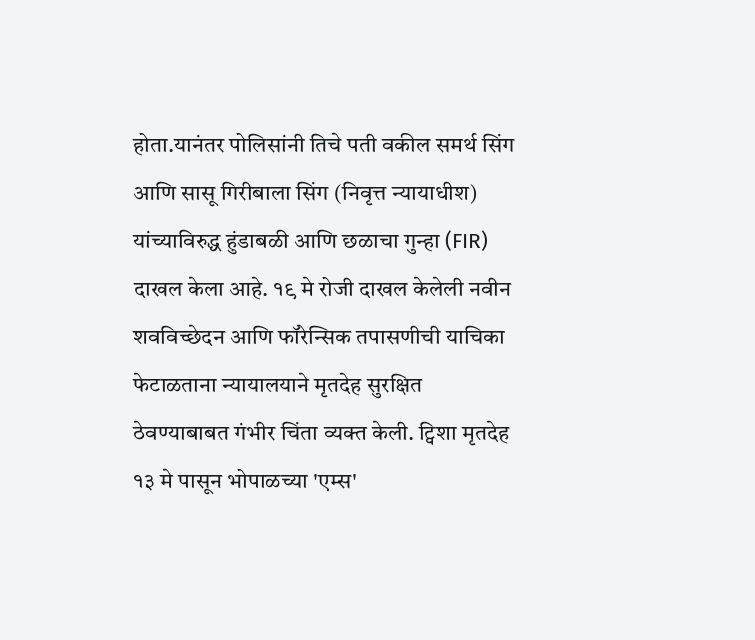होता.यानंतर पोलिसांनी तिचे पती वकील समर्थ सिंग आणि सासू गिरीबाला सिंग (निवृत्त न्यायाधीश) यांच्याविरुद्ध हुंडाबळी आणि छळाचा गुन्हा (FIR) दाखल केला आहे. १९ मे रोजी दाखल केलेली नवीन शवविच्छेदन आणि फॉरेन्सिक तपासणीची याचिका फेटाळताना न्यायालयाने मृतदेह सुरक्षित ठेवण्याबाबत गंभीर चिंता व्यक्त केली. ट्विशा मृतदेह १३ मे पासून भोपाळच्या 'एम्स'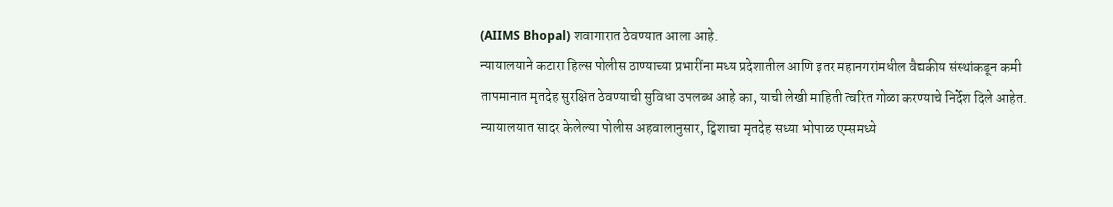(AIIMS Bhopal) शवागारात ठेवण्यात आला आहे.
न्यायालयाने कटारा हिल्स पोलीस ठाण्याच्या प्रभारींना मध्य प्रदेशातील आणि इतर महानगरांमधील वैद्यकीय संस्थांकडून कमी तापमानात मृतदेह सुरक्षित ठेवण्याची सुविधा उपलब्ध आहे का, याची लेखी माहिती त्वरित गोळा करण्याचे निर्देश दिले आहेत.
न्यायालयात सादर केलेल्या पोलीस अहवालानुसार, ट्विशाचा मृतदेह सध्या भोपाळ एम्समध्ये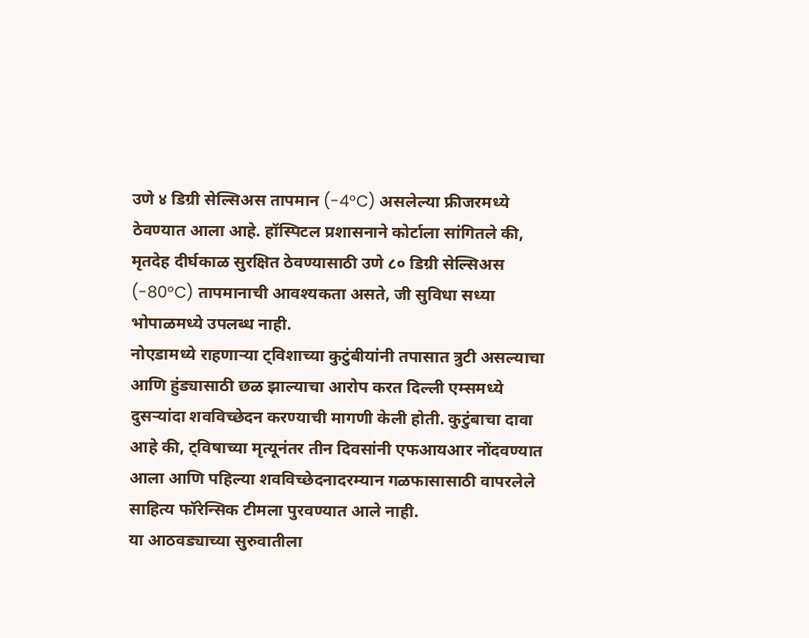उणे ४ डिग्री सेल्सिअस तापमान (-4°C) असलेल्या फ्रीजरमध्ये ठेवण्यात आला आहे. हॉस्पिटल प्रशासनाने कोर्टाला सांगितले की, मृतदेह दीर्घकाळ सुरक्षित ठेवण्यासाठी उणे ८० डिग्री सेल्सिअस (-80°C) तापमानाची आवश्यकता असते, जी सुविधा सध्या भोपाळमध्ये उपलब्ध नाही.
नोएडामध्ये राहणाऱ्या ट्विशाच्या कुटुंबीयांनी तपासात त्रुटी असल्याचा आणि हुंड्यासाठी छळ झाल्याचा आरोप करत दिल्ली एम्समध्ये दुसऱ्यांदा शवविच्छेदन करण्याची मागणी केली होती. कुटुंबाचा दावा आहे की, ट्विषाच्या मृत्यूनंतर तीन दिवसांनी एफआयआर नोंदवण्यात आला आणि पहिल्या शवविच्छेदनादरम्यान गळफासासाठी वापरलेले साहित्य फॉरेन्सिक टीमला पुरवण्यात आले नाही.
या आठवड्याच्या सुरुवातीला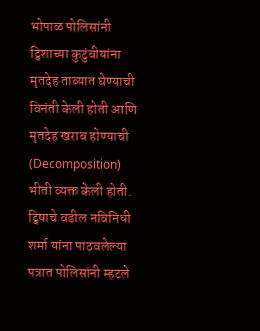भोपाळ पोलिसांनी ट्विशाच्या कुटुंबीयांना मृतदेह ताब्यात घेण्याची विनंती केली होती आणि मृतदेह खराब होण्याची (Decomposition) भीती व्यक्त केली होती. ट्विषाचे वडील नविनिधी शर्मा यांना पाठवलेल्या पत्रात पोलिसांनी म्हटले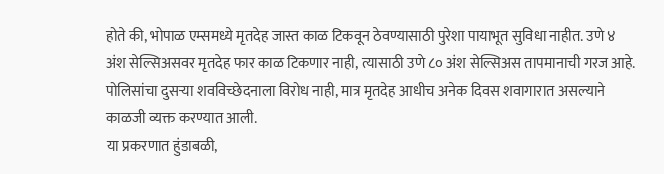होते की, भोपाळ एम्समध्ये मृतदेह जास्त काळ टिकवून ठेवण्यासाठी पुरेशा पायाभूत सुविधा नाहीत. उणे ४ अंश सेल्सिअसवर मृतदेह फार काळ टिकणार नाही, त्यासाठी उणे ८० अंश सेल्सिअस तापमानाची गरज आहे. पोलिसांचा दुसऱ्या शवविच्छेदनाला विरोध नाही, मात्र मृतदेह आधीच अनेक दिवस शवागारात असल्याने काळजी व्यक्त करण्यात आली.
या प्रकरणात हुंडाबळी,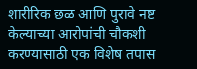शारीरिक छळ आणि पुरावे नष्ट केल्याच्या आरोपांची चौकशी करण्यासाठी एक विशेष तपास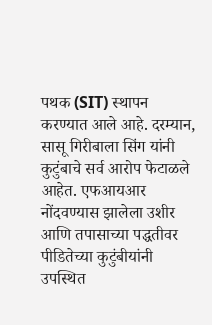पथक (SIT) स्थापन करण्यात आले आहे. दरम्यान, सासू गिरीबाला सिंग यांनी कुटुंबाचे सर्व आरोप फेटाळले आहेत. एफआयआर नोंदवण्यास झालेला उशीर आणि तपासाच्या पद्धतीवर पीडितेच्या कुटुंबीयांनी उपस्थित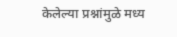केलेल्या प्रश्नांमुळे मध्य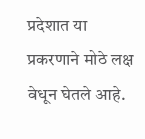प्रदेशात या प्रकरणाने मोठे लक्ष वेधून घेतले आहे.